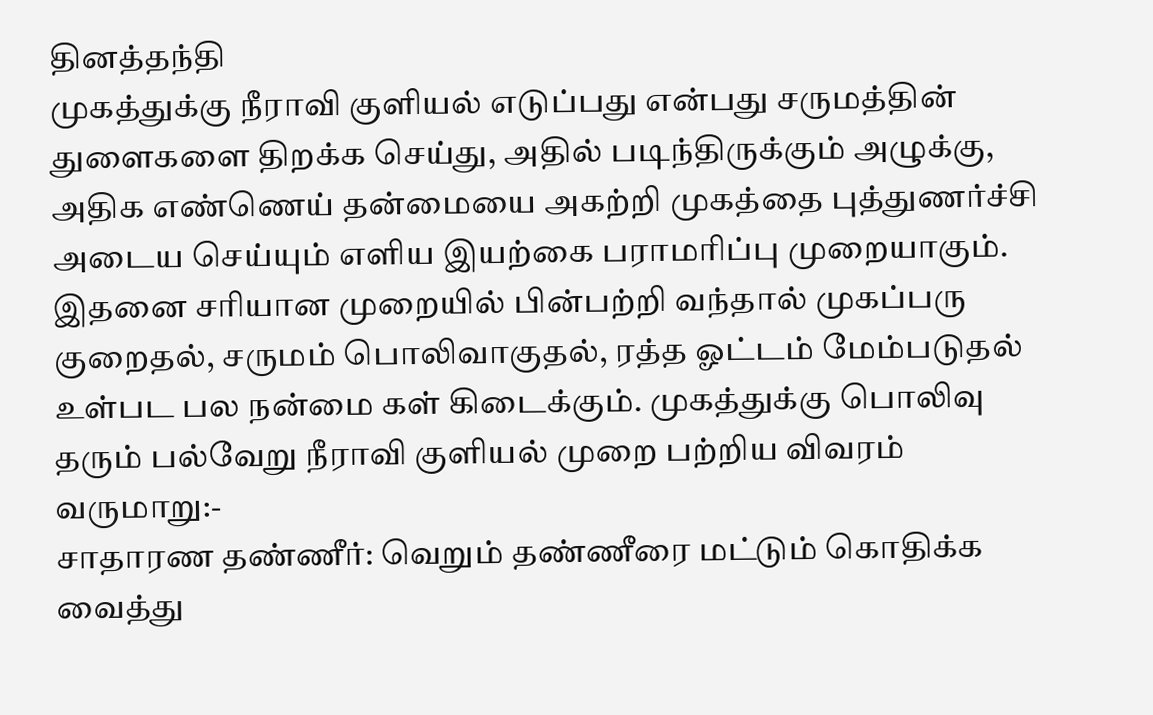தினத்தந்தி
முகத்துக்கு நீராவி குளியல் எடுப்பது என்பது சருமத்தின் துளைகளை திறக்க செய்து, அதில் படிந்திருக்கும் அழுக்கு, அதிக எண்ணெய் தன்மையை அகற்றி முகத்தை புத்துணர்ச்சி அடைய செய்யும் எளிய இயற்கை பராமரிப்பு முறையாகும்.
இதனை சரியான முறையில் பின்பற்றி வந்தால் முகப்பரு குறைதல், சருமம் பொலிவாகுதல், ரத்த ஓட்டம் மேம்படுதல் உள்பட பல நன்மை கள் கிடைக்கும். முகத்துக்கு பொலிவு தரும் பல்வேறு நீராவி குளியல் முறை பற்றிய விவரம் வருமாறு:-
சாதாரண தண்ணீர்: வெறும் தண்ணீரை மட்டும் கொதிக்க வைத்து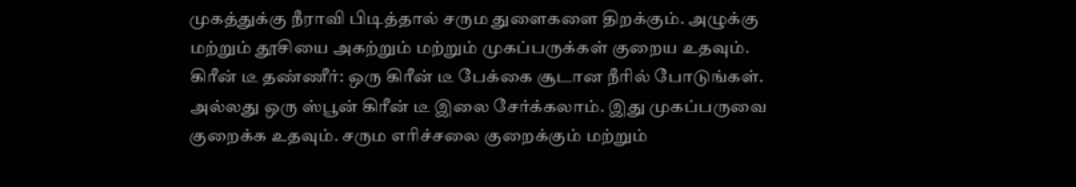முகத்துக்கு நீராவி பிடித்தால் சரும துளைகளை திறக்கும். அழுக்கு மற்றும் தூசியை அகற்றும் மற்றும் முகப்பருக்கள் குறைய உதவும்.
கிரீன் டீ தண்ணீர்: ஒரு கிரீன் டீ பேக்கை சூடான நீரில் போடுங்கள். அல்லது ஒரு ஸ்பூன் கிரீன் டீ இலை சேர்க்கலாம். இது முகப்பருவை குறைக்க உதவும். சரும எரிச்சலை குறைக்கும் மற்றும்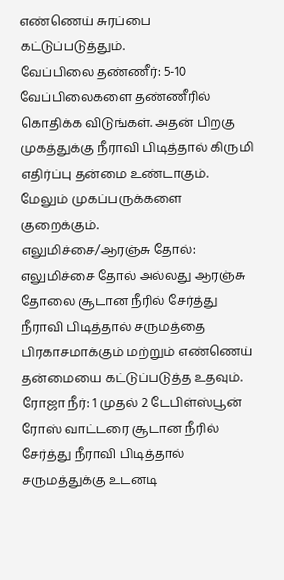எண்ணெய் சுரப்பை கட்டுப்படுத்தும்.
வேப்பிலை தண்ணீர்: 5-10 வேப்பிலைகளை தண்ணீரில் கொதிக்க விடுங்கள். அதன் பிறகு முகத்துக்கு நீராவி பிடித்தால் கிருமி எதிர்ப்பு தன்மை உண்டாகும். மேலும் முகப்பருக்களை குறைக்கும்.
எலுமிச்சை/ஆரஞ்சு தோல்: எலுமிச்சை தோல் அல்லது ஆரஞ்சு தோலை சூடான நீரில் சேர்த்து நீராவி பிடித்தால் சருமத்தை பிரகாசமாக்கும் மற்றும் எண்ணெய் தன்மையை கட்டுப்படுத்த உதவும்.
ரோஜா நீர்: 1 முதல் 2 டேபிள்ஸ்பூன் ரோஸ் வாட்டரை சூடான நீரில் சேர்த்து நீராவி பிடித்தால் சருமத்துக்கு உடனடி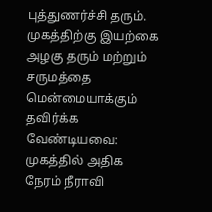புத்துணர்ச்சி தரும். முகத்திற்கு இயற்கை அழகு தரும் மற்றும் சருமத்தை மென்மையாக்கும்
தவிர்க்க வேண்டியவை: முகத்தில் அதிக நேரம் நீராவி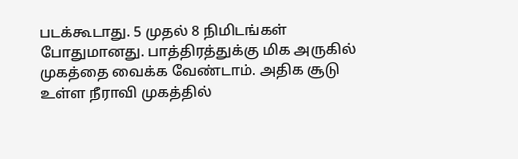படக்கூடாது. 5 முதல் 8 நிமிடங்கள் போதுமானது. பாத்திரத்துக்கு மிக அருகில் முகத்தை வைக்க வேண்டாம். அதிக சூடு உள்ள நீராவி முகத்தில்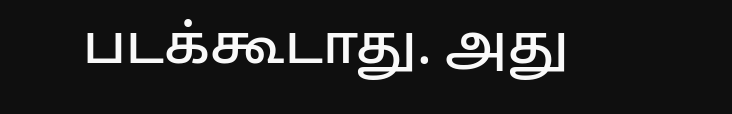படக்கூடாது. அது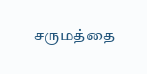சருமத்தை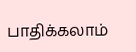பாதிக்கலாம்